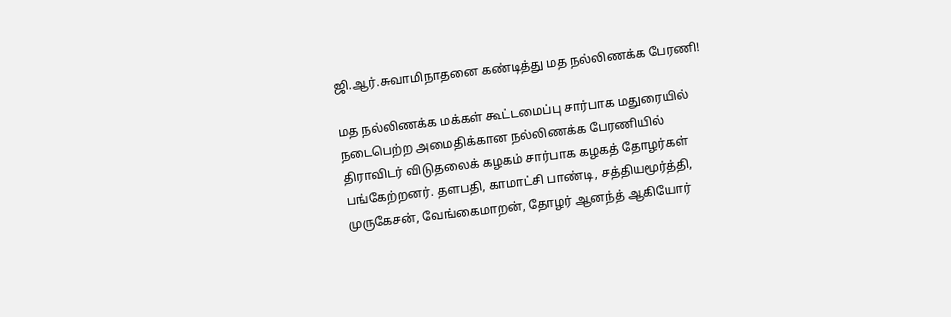ஜி.ஆர்.சுவாமிநாதனை கண்டித்து மத நல்லிணக்க பேரணி!

மத நல்லிணக்க மக்கள் கூட்டமைப்பு சார்பாக மதுரையில் நடைபெற்ற அமைதிக்கான நல்லிணக்க பேரணியில் திராவிடர் விடுதலைக் கழகம் சார்பாக கழகத் தோழர்கள் பங்கேற்றனர். தளபதி, காமாட்சி பாண்டி, சத்தியமூர்த்தி, முருகேசன், வேங்கைமாறன், தோழர் ஆனந்த் ஆகியோர்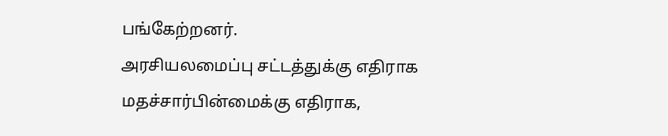பங்கேற்றனர்.
அரசியலமைப்பு சட்டத்துக்கு எதிராக மதச்சார்பின்மைக்கு எதிராக,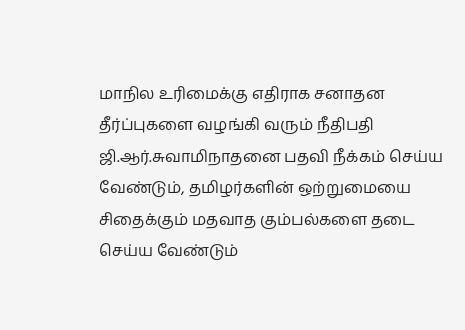மாநில உரிமைக்கு எதிராக சனாதன தீர்ப்புகளை வழங்கி வரும் நீதிபதி ஜி.ஆர்.சுவாமிநாதனை பதவி நீக்கம் செய்ய வேண்டும், தமிழர்களின் ஒற்றுமையை சிதைக்கும் மதவாத கும்பல்களை தடை செய்ய வேண்டும்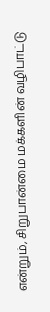என்றும், சிறுபான்மை மக்களின் வழிபாட்டு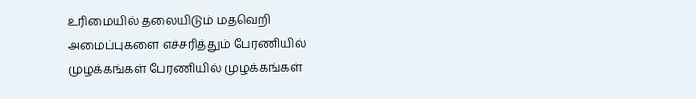உரிமையில் தலையிடும் மதவெறி அமைப்புகளை எச்சரித்தும் பேரணியில் முழக்கங்கள் பேரணியில் முழக்கங்கள்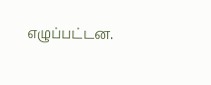எழுப்பட்டன.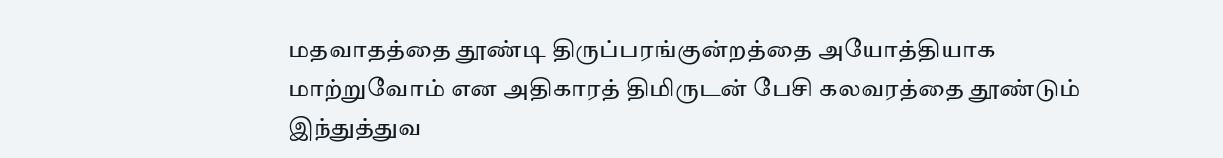மதவாதத்தை தூண்டி திருப்பரங்குன்றத்தை அயோத்தியாக மாற்றுவோம் என அதிகாரத் திமிருடன் பேசி கலவரத்தை தூண்டும் இந்துத்துவ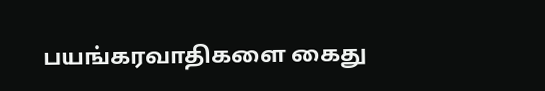பயங்கரவாதிகளை கைது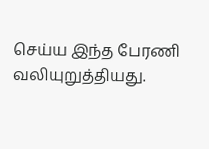செய்ய இந்த பேரணி வலியுறுத்தியது.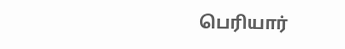பெரியார்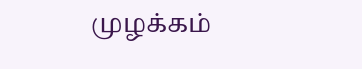முழக்கம்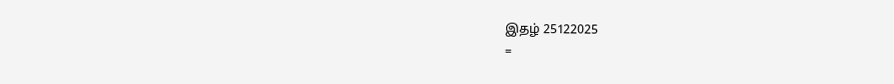இதழ் 25122025
=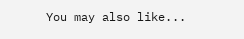You may also like...